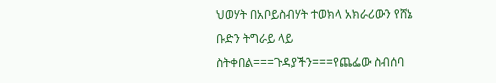ህወሃት በአቦይስብሃት ተወክላ አክራሪውን የሸኔ ቡድን ትግራይ ላይ ስትቀበል===ጉዳያችን===የጨፌው ስብሰባ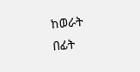ከወራት በፊት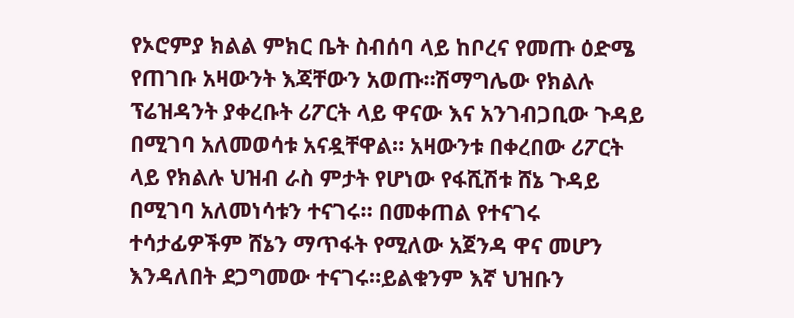የኦሮምያ ክልል ምክር ቤት ስብሰባ ላይ ከቦረና የመጡ ዕድሜ የጠገቡ አዛውንት እጃቸውን አወጡ።ሽማግሌው የክልሉ ፕሬዝዳንት ያቀረቡት ሪፖርት ላይ ዋናው እና አንገብጋቢው ጉዳይ በሚገባ አለመወሳቱ አናዷቸዋል። አዛውንቱ በቀረበው ሪፖርት ላይ የክልሉ ህዝብ ራስ ምታት የሆነው የፋሺሽቱ ሸኔ ጉዳይ በሚገባ አለመነሳቱን ተናገሩ። በመቀጠል የተናገሩ ተሳታፊዎችም ሸኔን ማጥፋት የሚለው አጀንዳ ዋና መሆን እንዳለበት ደጋግመው ተናገሩ።ይልቁንም እኛ ህዝቡን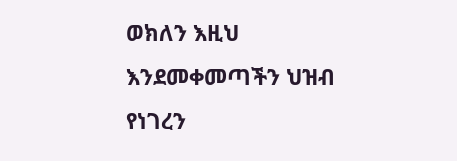ወክለን እዚህ እንደመቀመጣችን ህዝብ የነገረን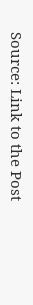Source: Link to the Post